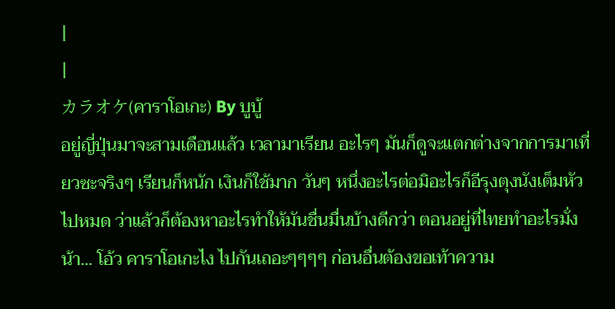|
|
カラオケ(คาราโอเกะ) By บูบู้
อยู่ญี่ปุ่นมาจะสามเดือนแล้ว เวลามาเรียน อะไรๆ มันก็ดูจะแตกต่างจากการมาเที่ยวซะจริงๆ เรียนก็หนัก เงินก็ใช้มาก วันๆ หนึ่งอะไรต่อมิอะไรก็อีรุงตุงนังเต็มหัวไปหมด ว่าแล้วก็ต้องหาอะไรทำให้มันชื่นมื่นบ้างดีกว่า ตอนอยู่ที่ไทยทำอะไรมั่งน้า... โอ้ว คาราโอเกะไง ไปกันเถอะๆๆๆๆ ก่อนอื่นต้องขอเท้าความ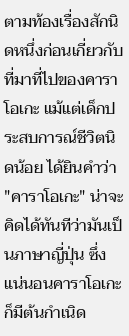ตามท้องเรื่องสักนิดหนึ่งก่อนเกี่ยวกับที่มาที่ไปของคาราโอเกะ แม้แต่เด็กประสบการณ์ชีวิตนิดน้อย ได้ยินคำว่า "คาราโอเกะ" น่าจะคิดได้ทันทีว่ามันเป็นภาษาญี่ปุ่น ซึ่งแน่นอนคาราโอเกะก็มีต้นกำเนิด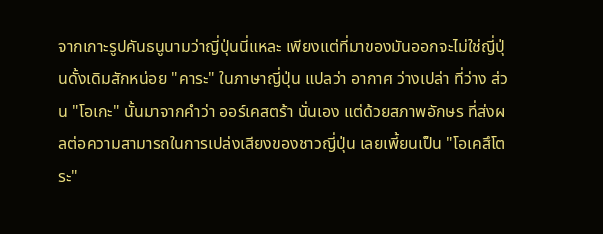จากเกาะรูปคันธนูนามว่าญี่ปุ่นนี่แหละ เพียงแต่ที่มาของมันออกจะไม่ใช่ญี่ปุ่นดั้งเดิมสักหน่อย "คาระ" ในภาษาญี่ปุ่น แปลว่า อากาศ ว่างเปล่า ที่ว่าง ส่วน "โอเกะ" นั้นมาจากคำว่า ออร์เคสตร้า นั่นเอง แต่ด้วยสภาพอักษร ที่ส่งผลต่อความสามารถในการเปล่งเสียงของชาวญี่ปุ่น เลยเพี้ยนเป็น "โอเคสึโตระ"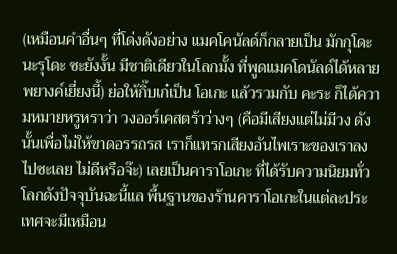(เหมือนคำอื่นๆ ที่โด่งดังอย่าง แมคโคนัลด์ก็กลายเป็น มักกุโดะนะรุโดะ ซะยังงั้น มีชาติเดียวในโลกมั้ง ที่พูดแมคโดนัลด์ได้หลายพยางค์เยี่ยงนี้) ย่อให้กิ๊บเก๋เป็น โอเกะ แล้วรวมกับ คะระ ก็ได้ความหมายหรูหราว่า วงออร์เคสตร้าว่างๆ (คือมีเสียงแต่ไม่มีวง ดังนั้นเพื่อไม่ให้ขาดอรรถรส เราก็แทรกเสียงอันไพเราะของเราลงไปซะเลย ไม่ดีหรือจ๊ะ) เลยเป็นคาราโอเกะ ที่ได้รับความนิยมทั่วโลกดังปัจจุบันฉะนี้แล พื้นฐานของร้านคาราโอเกะในแต่ละประเทศจะมีเหมือน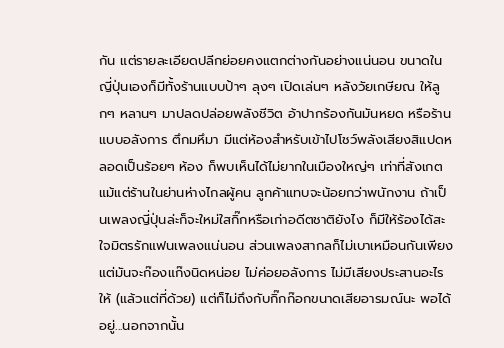กัน แต่รายละเอียดปลีกย่อยคงแตกต่างกันอย่างแน่นอน ขนาดในญี่ปุ่นเองก็มีทั้งร้านแบบป้าๆ ลุงๆ เปิดเล่นๆ หลังวัยเกษียณ ให้ลูกๆ หลานๆ มาปลดปล่อยพลังชีวิต อ้าปากร้องกันมันหยด หรือร้านแบบอลังการ ตึกมหึมา มีแต่ห้องสำหรับเข้าไปโชว์พลังเสียงสิแปดหลอดเป็นร้อยๆ ห้อง ก็พบเห็นได้ไม่ยากในเมืองใหญ่ๆ เท่าที่สังเกต แม้แต่ร้านในย่านห่างไกลผู้คน ลูกค้าแทบจะน้อยกว่าพนักงาน ถ้าเป็นเพลงญี่ปุ่นล่ะก็จะใหม่ใสกิ๊กหรือเก่าอดีตชาติยังไง ก็มีให้ร้องได้สะใจมิตรรักแฟนเพลงแน่นอน ส่วนเพลงสากลก็ไม่เบาเหมือนกันเพียงแต่มันจะก๊องแก๊งนิดหน่อย ไม่ค่อยอลังการ ไม่มีเสียงประสานอะไรให้ (แล้วแต่ที่ด้วย) แต่ก็ไม่ถึงกับกิ๊กก๊อกขนาดเสียอารมณ์นะ พอได้อยู่...นอกจากนั้น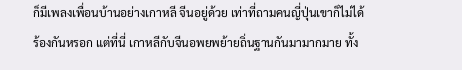ก็มีเพลงเพื่อนบ้านอย่างเกาหลี จีนอยู่ด้วย เท่าที่ถามคนญี่ปุ่นเขาก็ไม่ได้ร้องกันหรอก แต่ที่นี่ เกาหลีกับจีนอพยพย้ายถิ่นฐานกันมามากมาย ทั้ง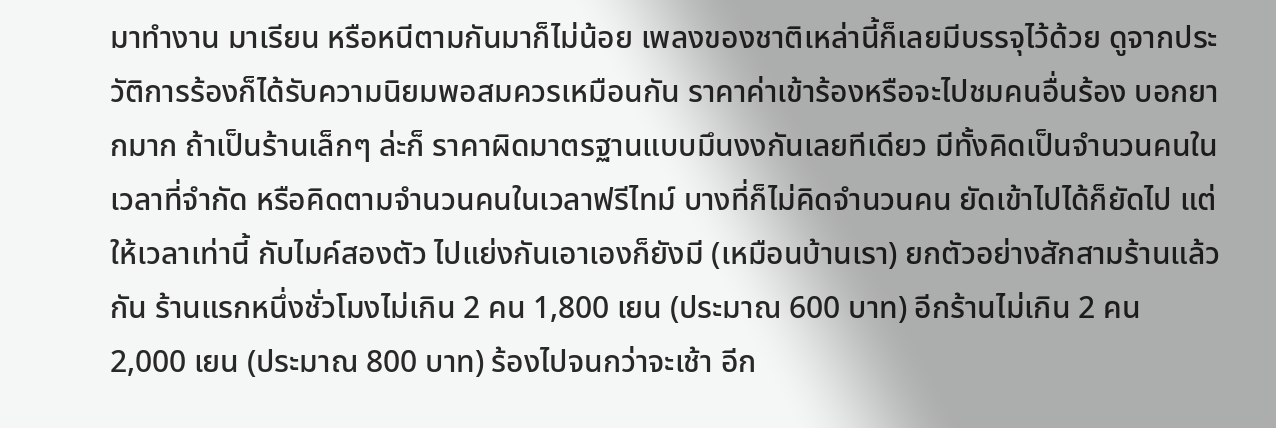มาทำงาน มาเรียน หรือหนีตามกันมาก็ไม่น้อย เพลงของชาติเหล่านี้ก็เลยมีบรรจุไว้ด้วย ดูจากประวัติการร้องก็ได้รับความนิยมพอสมควรเหมือนกัน ราคาค่าเข้าร้องหรือจะไปชมคนอื่นร้อง บอกยากมาก ถ้าเป็นร้านเล็กๆ ล่ะก็ ราคาผิดมาตรฐานแบบมึนงงกันเลยทีเดียว มีทั้งคิดเป็นจำนวนคนในเวลาที่จำกัด หรือคิดตามจำนวนคนในเวลาฟรีไทม์ บางที่ก็ไม่คิดจำนวนคน ยัดเข้าไปได้ก็ยัดไป แต่ให้เวลาเท่านี้ กับไมค์สองตัว ไปแย่งกันเอาเองก็ยังมี (เหมือนบ้านเรา) ยกตัวอย่างสักสามร้านแล้วกัน ร้านแรกหนึ่งชั่วโมงไม่เกิน 2 คน 1,800 เยน (ประมาณ 600 บาท) อีกร้านไม่เกิน 2 คน 2,000 เยน (ประมาณ 800 บาท) ร้องไปจนกว่าจะเช้า อีก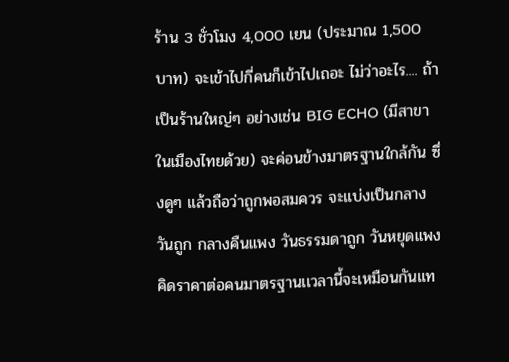ร้าน 3 ชั่วโมง 4,000 เยน (ประมาณ 1,500 บาท) จะเข้าไปกี่คนก็เข้าไปเถอะ ไม่ว่าอะไร.... ถ้าเป็นร้านใหญ่ๆ อย่างเช่น BIG ECHO (มีสาขาในเมืองไทยด้วย) จะค่อนข้างมาตรฐานใกล้กัน ซึ่งดูๆ แล้วถือว่าถูกพอสมควร จะแบ่งเป็นกลางวันถูก กลางคืนแพง วันธรรมดาถูก วันหยุดแพง คิดราคาต่อคนมาตรฐานเเวลานี้จะเหมือนกันแท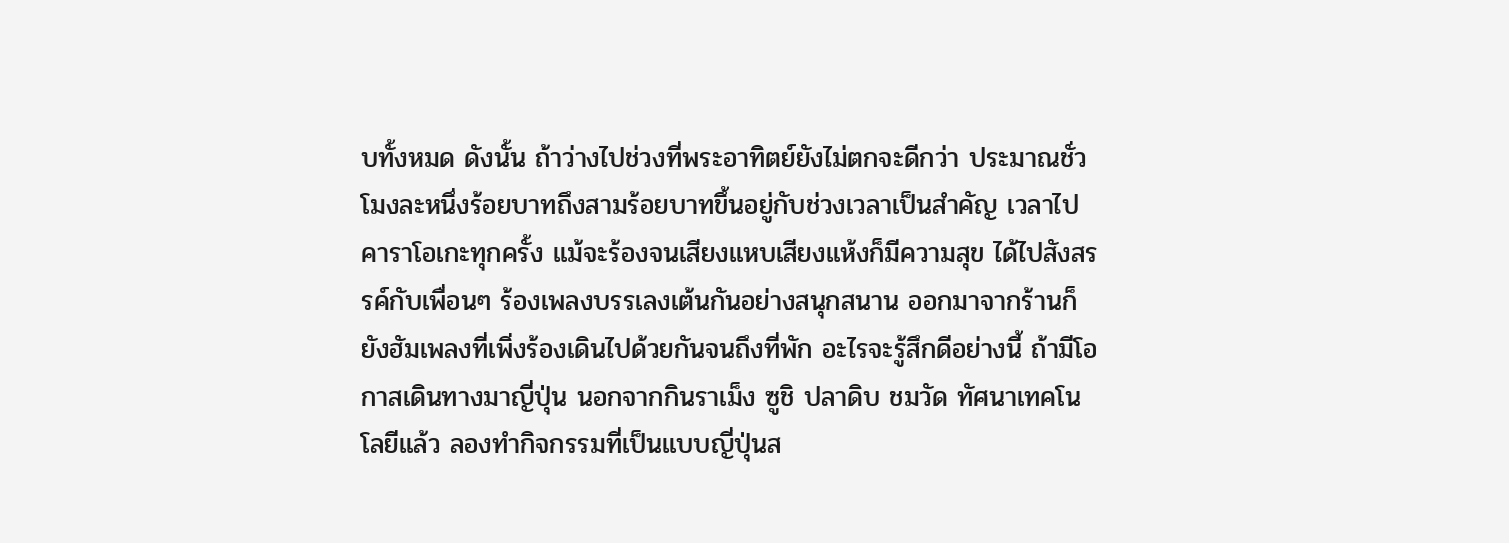บทั้งหมด ดังนั้น ถ้าว่างไปช่วงที่พระอาทิตย์ยังไม่ตกจะดีกว่า ประมาณชั่วโมงละหนึ่งร้อยบาทถึงสามร้อยบาทขึ้นอยู่กับช่วงเวลาเป็นสำคัญ เวลาไปคาราโอเกะทุกครั้ง แม้จะร้องจนเสียงแหบเสียงแห้งก็มีความสุข ได้ไปสังสรรค์กับเพื่อนๆ ร้องเพลงบรรเลงเต้นกันอย่างสนุกสนาน ออกมาจากร้านก็ยังฮัมเพลงที่เพิ่งร้องเดินไปด้วยกันจนถึงที่พัก อะไรจะรู้สึกดีอย่างนี้ ถ้ามีโอกาสเดินทางมาญี่ปุ่น นอกจากกินราเม็ง ซูชิ ปลาดิบ ชมวัด ทัศนาเทคโนโลยีแล้ว ลองทำกิจกรรมที่เป็นแบบญี่ปุ่นส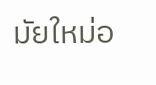มัยใหม่อ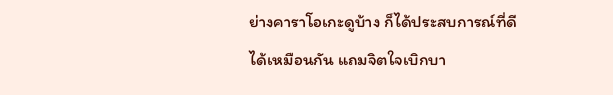ย่างคาราโอเกะดูบ้าง ก็ได้ประสบการณ์ที่ดีได้เหมือนกัน แถมจิตใจเบิกบา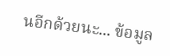นอีกด้วยนะ... ข้อมูล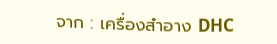จาก : เครื่องสำอาง DHC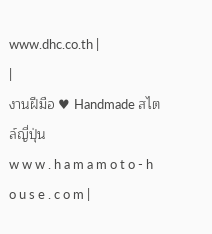www.dhc.co.th |
|
งานฝีมือ ♥ Handmade สไตล์ญี่ปุ่น
w w w . h a m a m o t o - h o u s e . c o m |